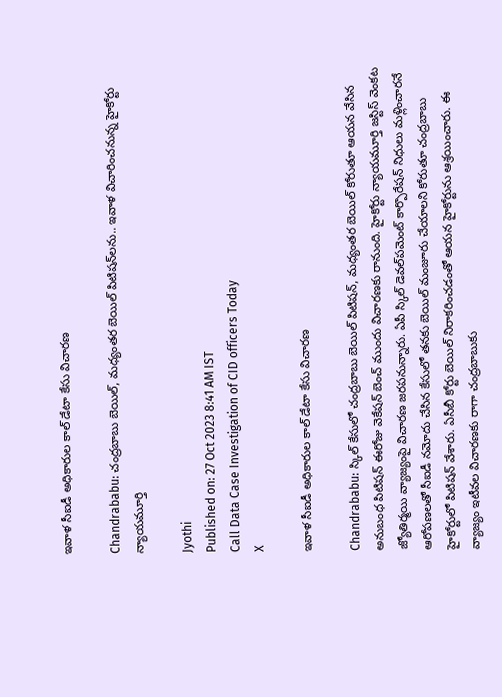ఇవాళ సీఐడీ అధికారుల కాల్‌ డేటా కేసు విచారణ

Chandrababu: చంద్రబాబు బెయిల్‌, మధ్యంతర బెయిల్‌ పిటిషన్‌లను.. ఇవాళ విచారించనున్న హైకోర్టు న్యాయమూర్తి

Jyothi
Published on: 27 Oct 2023 8:41 AM IST
Call Data Case Investigation of CID officers Today
X

ఇవాళ సీఐడీ అధికారుల కాల్‌ డేటా కేసు విచారణ

Chandrababu: స్కిల్‌ కేసులో చంద్రబాబు బెయిల్‌ పిటిషన్‌, మధ్యంతర బెయిల్‌ కోరుతూ ఆయన వేసిన అనుబంధ పిటిషన్‌ ఈరోజు వెకేషన్‌ బెంచ్‌ ముందు విచారణకు రానుంది. హైకోర్టు న్యాయమూర్తి జస్టిస్‌ వెంకట జ్యోతిర్మయి వ్యాజ్యంపై విచారణ జరపనున్నారు. ఏపీ స్కిల్‌ డెవల్‌పమెంట్‌ కార్పొరేషన్‌ నిధులు మళ్లించారనే ఆరోపణలతో సీఐడీ నమోదు చేసిన కేసులో తనకు బెయిల్‌ మంజూరు చేయాలని కోరుతూ చంద్రబాబు హైకోర్టులో పిటిషన్‌ వేశారు. ఏసీబీ కోర్టు బెయిల్‌ నిరాకరించడంతో ఆయన హైకోర్టును ఆశ్రయించారు. ఈ వ్యాజ్యం ఇటీవల విచారణకు రాగా చంద్రబాబుకు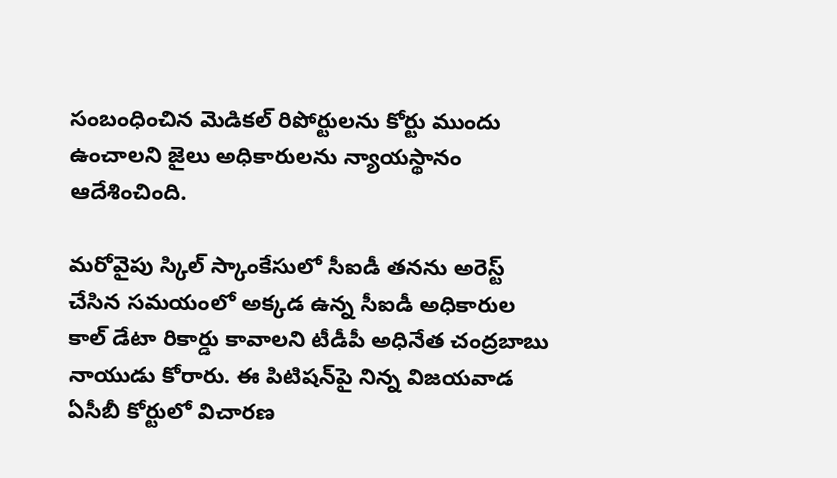సంబంధించిన మెడికల్‌ రిపోర్టులను కోర్టు ముందు ఉంచాలని జైలు అధికారులను న్యాయస్థానం ఆదేశించింది.

మరోవైపు స్కిల్ స్కాంకేసులో సీఐడీ తనను అరెస్ట్ చేసిన సమయంలో అక్కడ ఉన్న సీఐడీ అధికారుల కాల్ డేటా రికార్డు కావాలని టీడీపీ అధినేత చంద్రబాబు నాయుడు కోరారు. ఈ పిటిషన్‌పై నిన్న విజయవాడ ఏసీబీ కోర్టులో విచారణ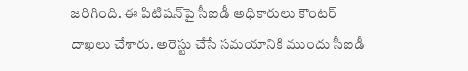జరిగింది. ఈ పిటిషన్‌పై సీఐడీ అధికారులు కౌంటర్ దాఖలు చేశారు. అరెస్టు చేసే సమయానికి ముందు సీఐడీ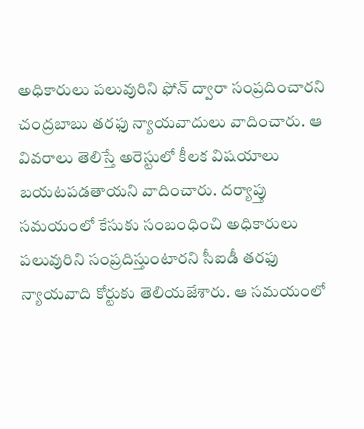అధికారులు పలువురిని ఫోన్‌ ద్వారా సంప్రదించారని చంద్రబాబు తరఫు న్యాయవాదులు వాదించారు. ఆ వివరాలు తెలిస్తే అరెస్టులో కీలక విషయాలు బయటపడతాయని వాదించారు. దర్యాప్తు సమయంలో కేసుకు సంబంధించి అధికారులు పలువురిని సంప్రదిస్తుంటారని సీఐడీ తరఫు న్యాయవాది కోర్టుకు తెలియజేశారు. ఆ సమయంలో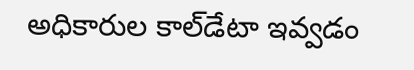అధికారుల కాల్‌డేటా ఇవ్వడం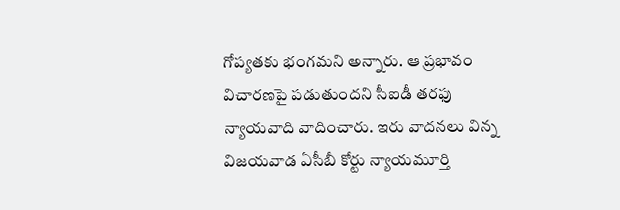గోప్యతకు భంగమని అన్నారు. ఆ ప్రభావం విచారణపై పడుతుందని సీఐడీ తరఫు న్యాయవాది వాదించారు. ఇరు వాదనలు విన్న విజయవాడ ఏసీబీ కోర్టు న్యాయమూర్తి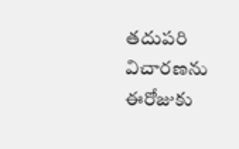తదుపరి విచారణను ఈరోజుకు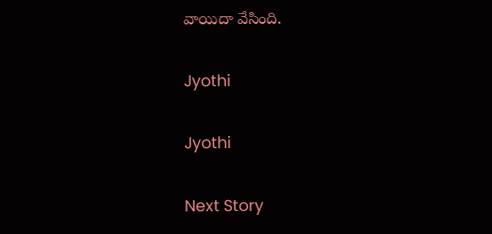వాయిదా వేసింది.

Jyothi

Jyothi

Next Story